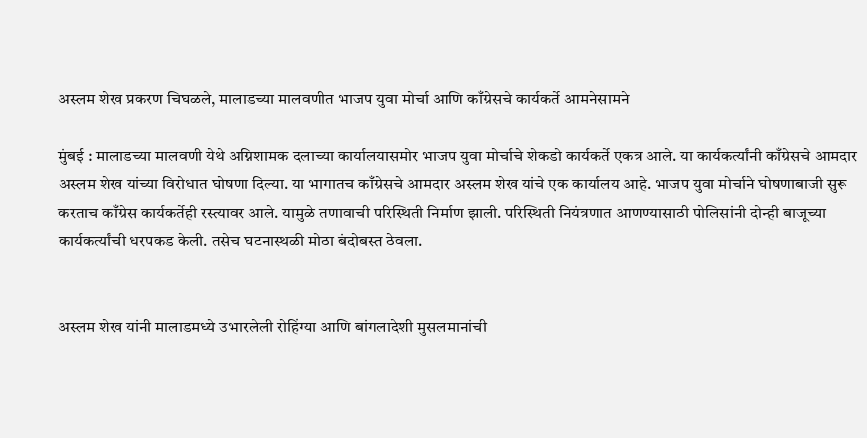अस्लम शेख प्रकरण चिघळले, मालाडच्या मालवणीत भाजप युवा मोर्चा आणि काँग्रेसचे कार्यकर्ते आमनेसामने

मुंबई : मालाडच्या मालवणी येथे अग्निशामक दलाच्या कार्यालयासमोर भाजप युवा मोर्चाचे शेकडो कार्यकर्ते एकत्र आले. या कार्यकर्त्यांनी काँग्रेसचे आमदार अस्लम शेख यांच्या विरोधात घोषणा दिल्या. या भागातच काँग्रेसचे आमदार अस्लम शेख यांचे एक कार्यालय आहे. भाजप युवा मोर्चाने घोषणाबाजी सुरू करताच काँग्रेस कार्यकर्तेही रस्त्यावर आले. यामुळे तणावाची परिस्थिती निर्माण झाली. परिस्थिती नियंत्रणात आणण्यासाठी पोलिसांनी दोन्ही बाजूच्या कार्यकर्त्यांची धरपकड केली. तसेच घटनास्थळी मोठा बंदोबस्त ठेवला.


अस्लम शेख यांनी मालाडमध्ये उभारलेली रोहिंग्या आणि बांगलादेशी मुसलमानांची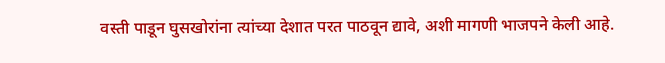वस्ती पाडून घुसखोरांना त्यांच्या देशात परत पाठवून द्यावे, अशी मागणी भाजपने केली आहे.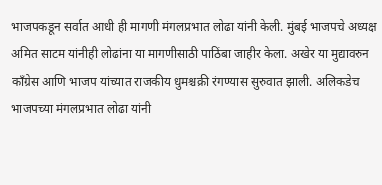भाजपकडून सर्वात आधी ही मागणी मंगलप्रभात लोढा यांनी केली. मुंबई भाजपचे अध्यक्ष अमित साटम यांनीही लोढांना या मागणीसाठी पाठिंबा जाहीर केला. अखेर या मुद्यावरुन काँग्रेस आणि भाजप यांच्यात राजकीय धुमश्चक्री रंगण्यास सुरुवात झाली. अलिकडेच भाजपच्या मंगलप्रभात लोढा यांनी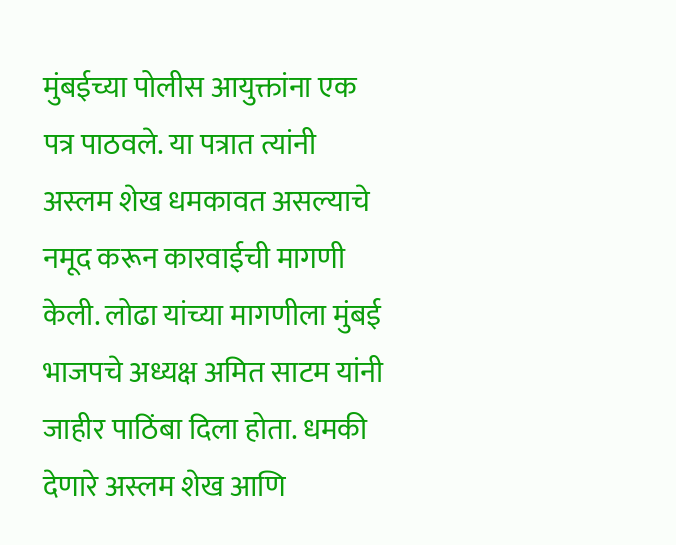मुंबईच्या पोलीस आयुक्तांना एक पत्र पाठवले. या पत्रात त्यांनी अस्लम शेख धमकावत असल्याचे नमूद करून कारवाईची मागणी केली. लोढा यांच्या मागणीला मुंबई भाजपचे अध्यक्ष अमित साटम यांनी जाहीर पाठिंबा दिला होता. धमकी देणारे अस्लम शेख आणि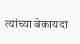त्यांच्या बेकायदा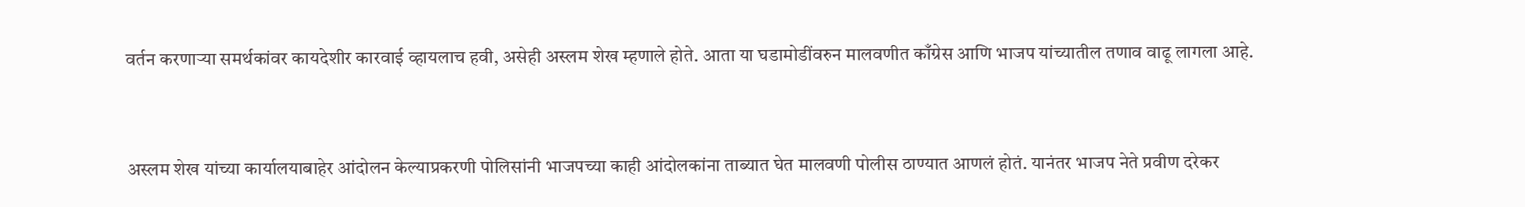वर्तन करणाऱ्या समर्थकांवर कायदेशीर कारवाई व्हायलाच हवी, असेही अस्लम शेख म्हणाले होते. आता या घडामोडींवरुन मालवणीत काँग्रेस आणि भाजप यांच्यातील तणाव वाढू लागला आहे.


अस्लम शेख यांच्या कार्यालयाबाहेर आंदोलन केल्याप्रकरणी पोलिसांनी भाजपच्या काही आंदोलकांना ताब्यात घेत मालवणी पोलीस ठाण्यात आणलं होतं. यानंतर भाजप नेते प्रवीण दरेकर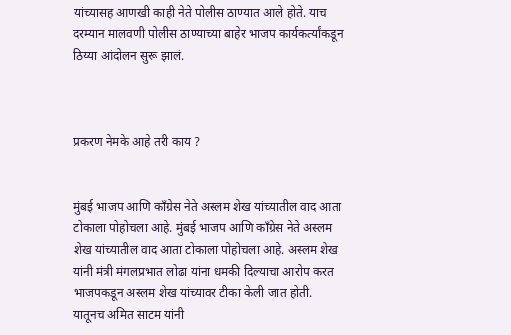यांच्यासह आणखी काही नेते पोलीस ठाण्यात आले होते. याच दरम्यान मालवणी पोलीस ठाण्याच्या बाहेर भाजप कार्यकर्त्यांकडून ठिय्या आंदोलन सुरू झालं.



प्रकरण नेमके आहे तरी काय ?


मुंबई भाजप आणि काँग्रेस नेते अस्लम शेख यांच्यातील वाद आता टोकाला पोहोचला आहे. मुंबई भाजप आणि काँग्रेस नेते अस्लम शेख यांच्यातील वाद आता टोकाला पोहोचला आहे. अस्लम शेख यांनी मंत्री मंगलप्रभात लोढा यांना धमकी दिल्याचा आरोप करत भाजपकडून अस्लम शेख यांच्यावर टीका केली जात होती. यातूनच अमित साटम यांनी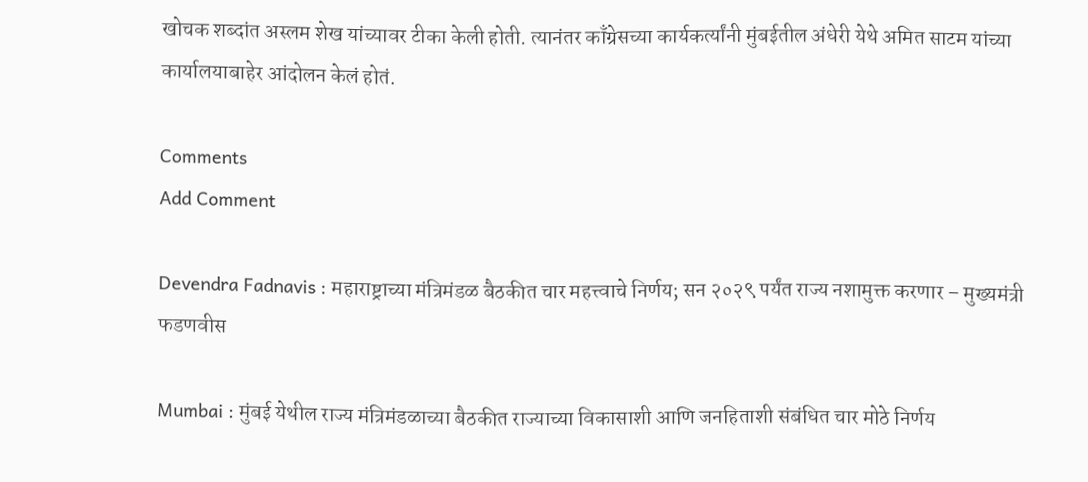खोचक शब्दांत अस्लम शेख यांच्यावर टीका केली होती. त्यानंतर काँग्रेसच्या कार्यकर्त्यांनी मुंबईतील अंधेरी येथे अमित साटम यांच्या कार्यालयाबाहेर आंदोलन केलं होतं.

Comments
Add Comment

Devendra Fadnavis : महाराष्ट्राच्या मंत्रिमंडळ बैठकीत चार महत्त्वाचे निर्णय; सन २०२९ पर्यंत राज्य नशामुक्त करणार – मुख्यमंत्री फडणवीस

Mumbai : मुंबई येथील राज्य मंत्रिमंडळाच्या बैठकीत राज्याच्या विकासाशी आणि जनहिताशी संबंधित चार मोठे निर्णय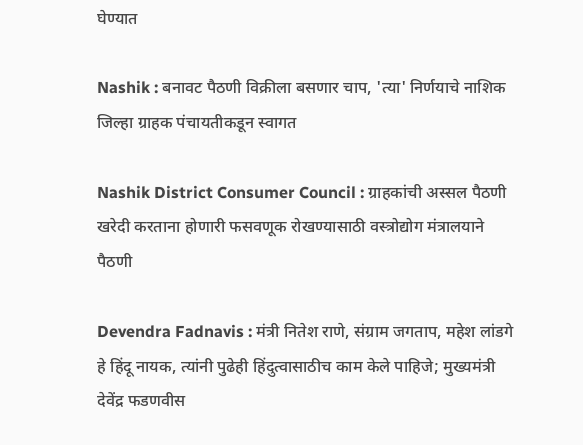घेण्यात

Nashik : बनावट पैठणी विक्रीला बसणार चाप, 'त्या' निर्णयाचे नाशिक जिल्हा ग्राहक पंचायतीकडून स्वागत

Nashik District Consumer Council : ग्राहकांची अस्सल पैठणी खरेदी करताना होणारी फसवणूक रोखण्यासाठी वस्त्रोद्योग मंत्रालयाने पैठणी

Devendra Fadnavis : मंत्री नितेश राणे, संग्राम जगताप, महेश लांडगे हे हिंदू नायक, त्यांनी पुढेही हिंदुत्वासाठीच काम केले पाहिजे; मुख्यमंत्री देवेंद्र फडणवीस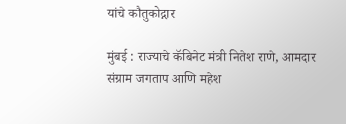यांचे कौतुकोद्गार

मुंबई : राज्याचे कॅबिनेट मंत्री नितेश राणे, आमदार संग्राम जगताप आणि महेश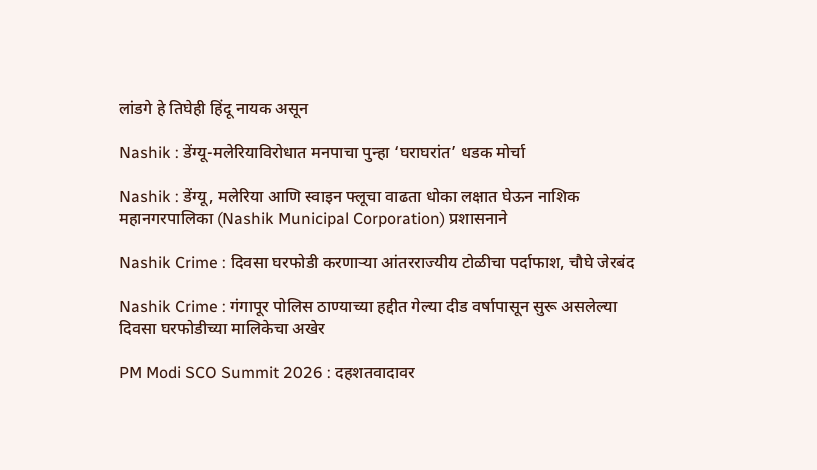लांडगे हे तिघेही हिंदू नायक असून

Nashik : डेंग्यू-मलेरियाविरोधात मनपाचा पुन्हा ‘घराघरांत’ धडक मोर्चा

Nashik : डेंग्यू, मलेरिया आणि स्वाइन फ्लूचा वाढता धोका लक्षात घेऊन नाशिक महानगरपालिका (Nashik Municipal Corporation) प्रशासनाने

Nashik Crime : दिवसा घरफोडी करणाऱ्या आंतरराज्यीय टोळीचा पर्दाफाश, चौघे जेरबंद

Nashik Crime : गंगापूर पोलिस ठाण्याच्या हद्दीत गेल्या दीड वर्षापासून सुरू असलेल्या दिवसा घरफोडीच्या मालिकेचा अखेर

PM Modi SCO Summit 2026 : दहशतवादावर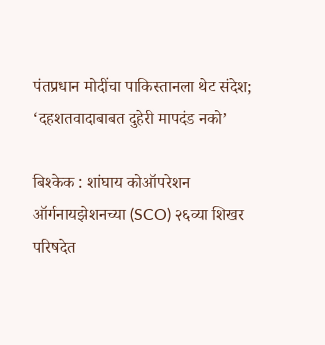पंतप्रधान मोदींचा पाकिस्तानला थेट संदेश; ‘दहशतवादाबाबत दुहेरी मापदंड नको’

बिश्केक : शांघाय कोऑपरेशन ऑर्गनायझेशनच्या (SCO) २६व्या शिखर परिषदेत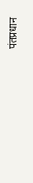पंतप्रधान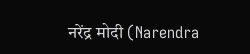नरेंद्र मोदी (Narendra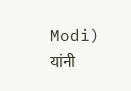Modi) यांनी